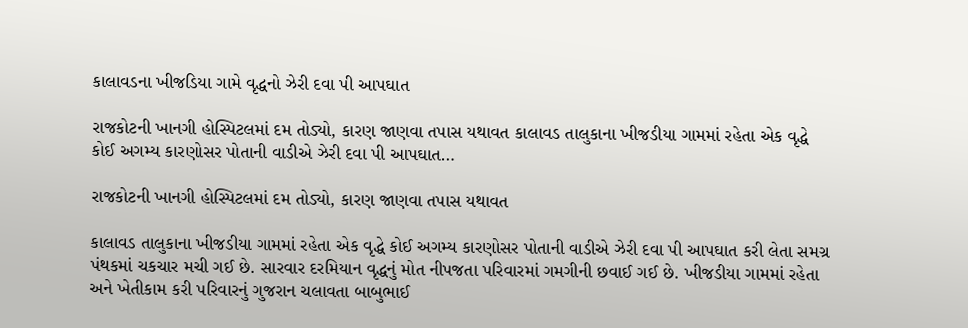કાલાવડના ખીજડિયા ગામે વૃદ્ધનો ઝેરી દવા પી આપઘાત

રાજકોટની ખાનગી હોસ્પિટલમાં દમ તોડ્યો, કારણ જાણવા તપાસ યથાવત કાલાવડ તાલુકાના ખીજડીયા ગામમાં રહેતા એક વૃદ્ધે કોઈ અગમ્ય કારણોસર પોતાની વાડીએ ઝેરી દવા પી આપઘાત…

રાજકોટની ખાનગી હોસ્પિટલમાં દમ તોડ્યો, કારણ જાણવા તપાસ યથાવત

કાલાવડ તાલુકાના ખીજડીયા ગામમાં રહેતા એક વૃદ્ધે કોઈ અગમ્ય કારણોસર પોતાની વાડીએ ઝેરી દવા પી આપઘાત કરી લેતા સમગ્ર પંથકમાં ચકચાર મચી ગઈ છે. સારવાર દરમિયાન વૃદ્ધનું મોત નીપજતા પરિવારમાં ગમગીની છવાઈ ગઈ છે. ખીજડીયા ગામમાં રહેતા અને ખેતીકામ કરી પરિવારનું ગુજરાન ચલાવતા બાબુભાઈ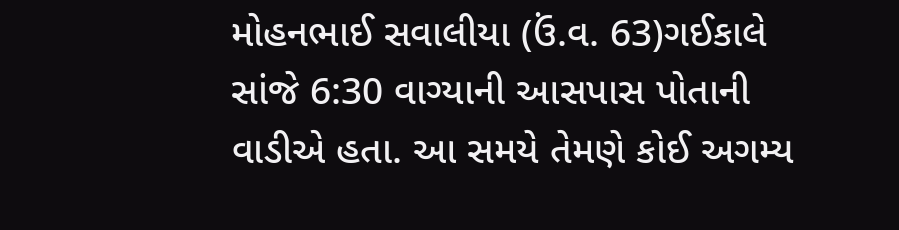મોહનભાઈ સવાલીયા (ઉં.વ. 63)ગઈકાલે સાંજે 6:30 વાગ્યાની આસપાસ પોતાની વાડીએ હતા. આ સમયે તેમણે કોઈ અગમ્ય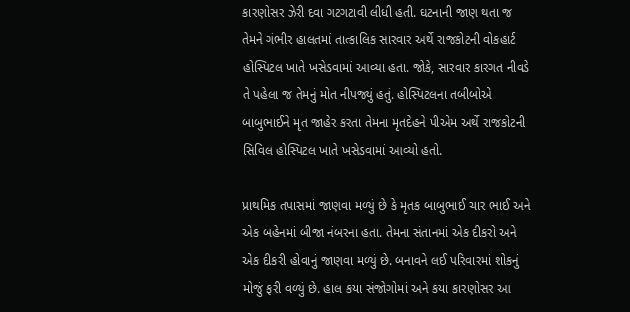કારણોસર ઝેરી દવા ગટગટાવી લીધી હતી. ઘટનાની જાણ થતા જ તેમને ગંભીર હાલતમાં તાત્કાલિક સારવાર અર્થે રાજકોટની વોકહાર્ટ હોસ્પિટલ ખાતે ખસેડવામાં આવ્યા હતા. જોકે, સારવાર કારગત નીવડે તે પહેલા જ તેમનું મોત નીપજ્યું હતું. હોસ્પિટલના તબીબોએ બાબુભાઈને મૃત જાહેર કરતા તેમના મૃતદેહને પીએમ અર્થે રાજકોટની સિવિલ હોસ્પિટલ ખાતે ખસેડવામાં આવ્યો હતો.

પ્રાથમિક તપાસમાં જાણવા મળ્યું છે કે મૃતક બાબુભાઈ ચાર ભાઈ અને એક બહેનમાં બીજા નંબરના હતા. તેમના સંતાનમાં એક દીકરો અને એક દીકરી હોવાનું જાણવા મળ્યું છે. બનાવને લઈ પરિવારમાં શોકનું મોજું ફરી વળ્યું છે. હાલ કયા સંજોગોમાં અને કયા કારણોસર આ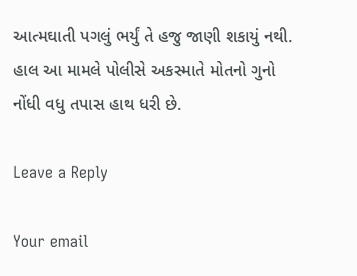આત્મઘાતી પગલું ભર્યું તે હજુ જાણી શકાયું નથી. હાલ આ મામલે પોલીસે અકસ્માતે મોતનો ગુનો નોંધી વધુ તપાસ હાથ ધરી છે.

Leave a Reply

Your email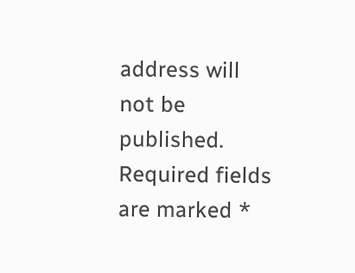address will not be published. Required fields are marked *